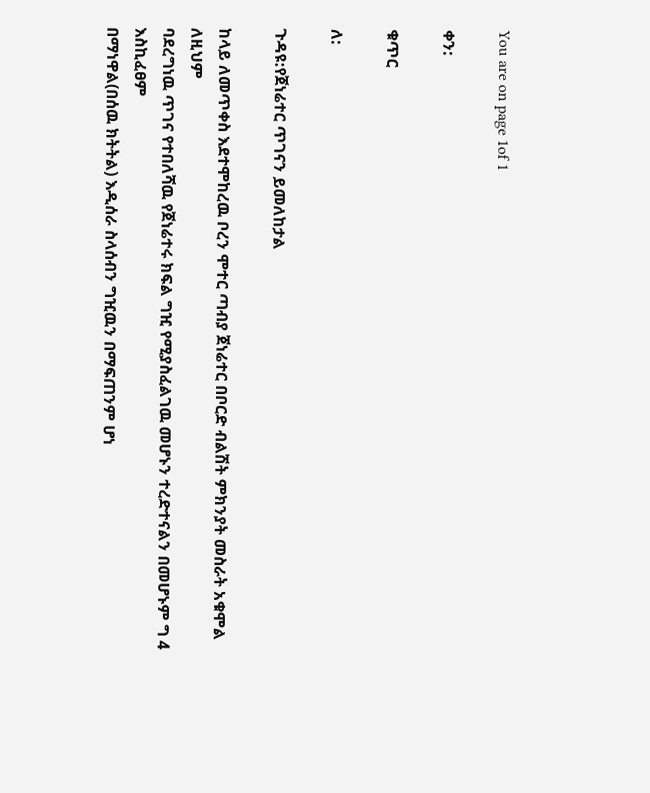You are on page 1of 1

ቀን:

ቁጥር

ለ:

ጉዳዩ:የጀነሬተር ጥገናን ይመለከታል

ከላይ ለመጥቀስ እደተሞከረዉ ቦረን ሞተር ጣብያ ጀነሬተር በቦርድ ብልሽት ምክንያት መስራት አቁሞል ለዚህም
ባደረግነዉ ጥገና የተበለሻዉ የጀነሬተሩ ክፍል ግዢ የሚያስፈልገዉ መሆኑን ተረድተናልን በመሆኑም ግ 4 እስኪፈፀም
በማነዋል(በሰዉ ክትትል) እዲሰራ ስላሰብን ግዢዉን በማፍጠንም ሆነ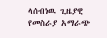ላሰብነዉ ጊዜያዊ የመስራያ አማራጭ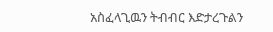አስፈላጊዉን ትብብር እድታረጉልን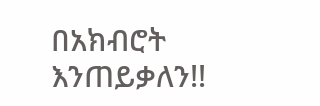በአክብሮት እንጠይቃለን!!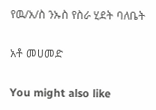የዉ/አ/ስ ንኡስ የስራ ሂደት ባለቤት

አቶ መሀመድ

You might also like